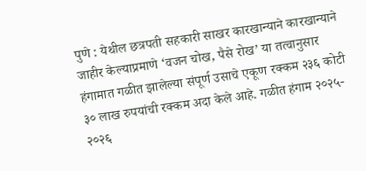पुणे : येथील छत्रपती सहकारी साखर कारखान्याने कारखान्याने जाहीर केल्याप्रमाणे ‘वजन चोख, पैसे रोख’ या तत्वानुसार हंगामात गळीत झालेल्या संपूर्ण उसाचे एकूण रक्कम २३६ कोटी ३० लाख रुपयांची रक्कम अदा केले आहे. गळीत हंगाम २०२५- २०२६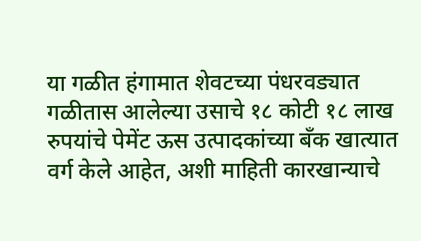या गळीत हंगामात शेवटच्या पंधरवड्यात गळीतास आलेल्या उसाचे १८ कोटी १८ लाख रुपयांचे पेमेंट ऊस उत्पादकांच्या बँक खात्यात वर्ग केले आहेत, अशी माहिती कारखान्याचे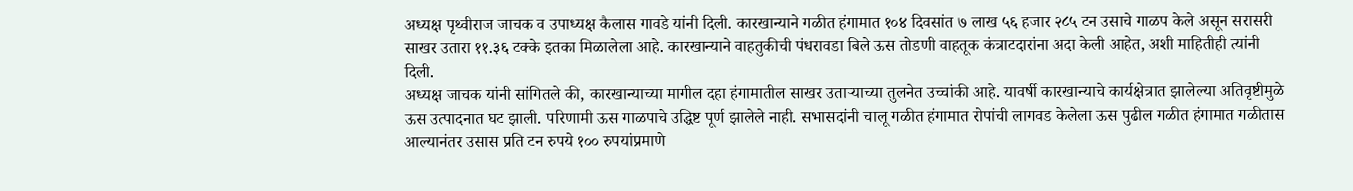अध्यक्ष पृथ्वीराज जाचक व उपाध्यक्ष कैलास गावडे यांनी दिली. कारखान्याने गळीत हंगामात १०४ दिवसांत ७ लाख ५६ हजार २८५ टन उसाचे गाळप केले असून सरासरी साखर उतारा ११.३६ टक्के इतका मिळालेला आहे. कारखान्याने वाहतुकीची पंधरावडा बिले ऊस तोडणी वाहतूक कंत्राटदारांना अदा केली आहेत, अशी माहितीही त्यांनी दिली.
अध्यक्ष जाचक यांनी सांगितले की, कारखान्याच्या मागील दहा हंगामातील साखर उताऱ्याच्या तुलनेत उच्चांकी आहे. यावर्षी कारखान्याचे कार्यक्षेत्रात झालेल्या अतिवृष्टीमुळे ऊस उत्पादनात घट झाली. परिणामी ऊस गाळपाचे उद्धिष्ट पूर्ण झालेले नाही. सभासदांनी चालू गळीत हंगामात रोपांची लागवड केलेला ऊस पुढील गळीत हंगामात गळीतास आल्यानंतर उसास प्रति टन रुपये १०० रुपयांप्रमाणे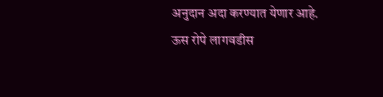अनुदान अदा करण्यात येणार आहे. ऊस रोपे लागवडीस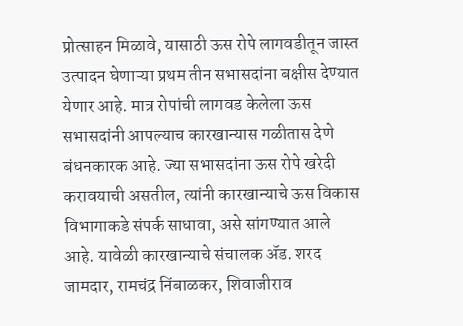प्रोत्साहन मिळावे, यासाठी ऊस रोपे लागवडीतून जास्त उत्पादन घेणाऱ्या प्रथम तीन सभासदांना बक्षीस देण्यात येणार आहे. मात्र रोपांची लागवड केलेला ऊस सभासदांनी आपल्याच कारखान्यास गळीतास देणे बंधनकारक आहे. ज्या सभासदांना ऊस रोपे खरेदी करावयाची असतील, त्यांनी कारखान्याचे ऊस विकास विभागाकडे संपर्क साधावा, असे सांगण्यात आले आहे. यावेळी कारखान्याचे संचालक ॲड. शरद जामदार, रामचंद्र निंबाळकर, शिवाजीराव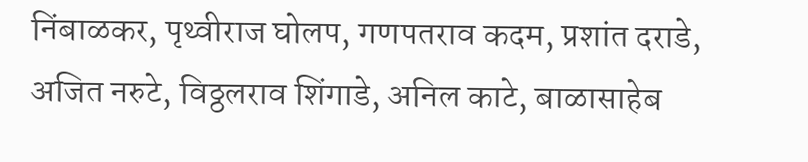निंबाळकर, पृथ्वीराज घोलप, गणपतराव कदम, प्रशांत दराडे, अजित नरुटे, विठ्ठलराव शिंगाडे, अनिल काटे, बाळासाहेब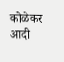कोळेकर आदी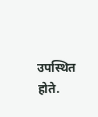उपस्थित होते.